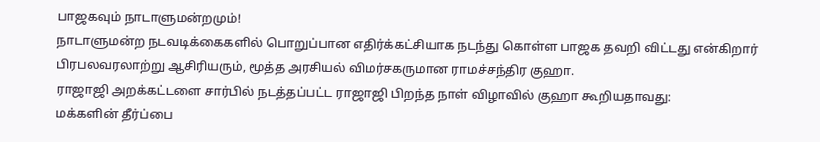பாஜகவும் நாடாளுமன்றமும்!
நாடாளுமன்ற நடவடிக்கைகளில் பொறுப்பான எதிர்க்கட்சியாக நடந்து கொள்ள பாஜக தவறி விட்டது என்கிறார் பிரபலவரலாற்று ஆசிரியரும், மூத்த அரசியல் விமர்சகருமான ராமச்சந்திர குஹா.
ராஜாஜி அறக்கட்டளை சார்பில் நடத்தப்பட்ட ராஜாஜி பிறந்த நாள் விழாவில் குஹா கூறியதாவது:
மக்களின் தீர்ப்பை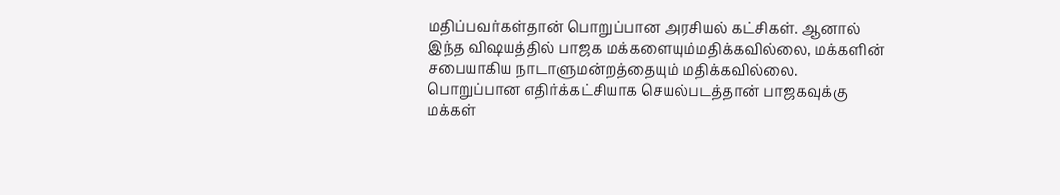மதிப்பவர்கள்தான் பொறுப்பான அரசியல் கட்சிகள். ஆனால் இந்த விஷயத்தில் பாஜக மக்களையும்மதிக்கவில்லை, மக்களின் சபையாகிய நாடாளுமன்றத்தையும் மதிக்கவில்லை.
பொறுப்பான எதிர்க்கட்சியாக செயல்படத்தான் பாஜகவுக்கு மக்கள்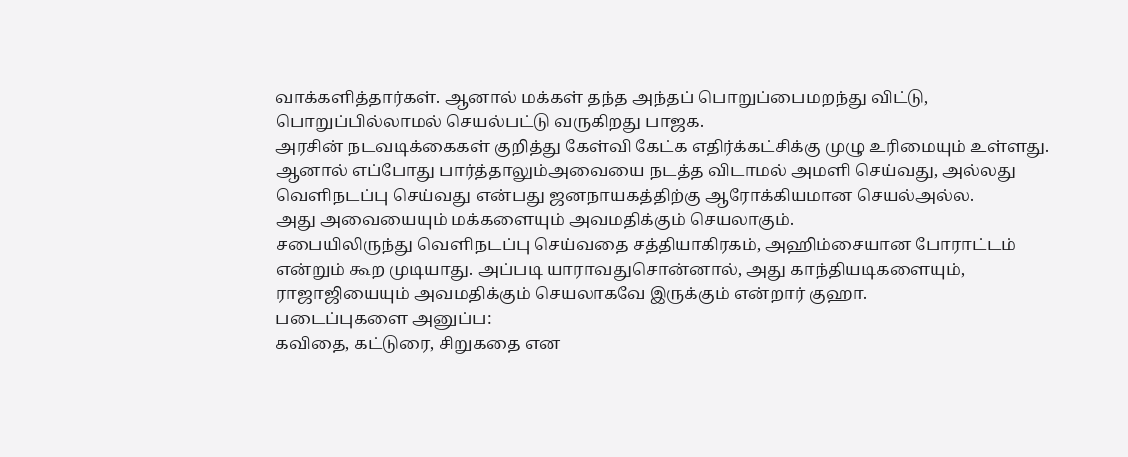வாக்களித்தார்கள். ஆனால் மக்கள் தந்த அந்தப் பொறுப்பைமறந்து விட்டு, பொறுப்பில்லாமல் செயல்பட்டு வருகிறது பாஜக.
அரசின் நடவடிக்கைகள் குறித்து கேள்வி கேட்க எதிர்க்கட்சிக்கு முழு உரிமையும் உள்ளது. ஆனால் எப்போது பார்த்தாலும்அவையை நடத்த விடாமல் அமளி செய்வது, அல்லது வெளிநடப்பு செய்வது என்பது ஜனநாயகத்திற்கு ஆரோக்கியமான செயல்அல்ல.
அது அவையையும் மக்களையும் அவமதிக்கும் செயலாகும்.
சபையிலிருந்து வெளிநடப்பு செய்வதை சத்தியாகிரகம், அஹிம்சையான போராட்டம் என்றும் கூற முடியாது. அப்படி யாராவதுசொன்னால், அது காந்தியடிகளையும், ராஜாஜியையும் அவமதிக்கும் செயலாகவே இருக்கும் என்றார் குஹா.
படைப்புகளை அனுப்ப:
கவிதை, கட்டுரை, சிறுகதை என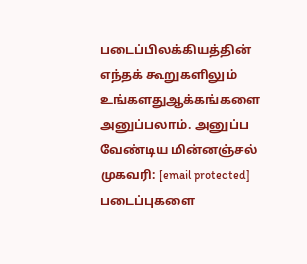படைப்பிலக்கியத்தின் எந்தக் கூறுகளிலும் உங்களதுஆக்கங்களை அனுப்பலாம். அனுப்ப வேண்டிய மின்னஞ்சல் முகவரி: [email protected]
படைப்புகளை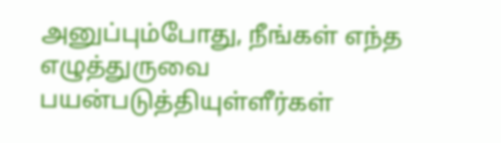அனுப்பும்போது, நீங்கள் எந்த எழுத்துருவை பயன்படுத்தியுள்ளீர்கள்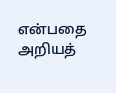என்பதை அறியத்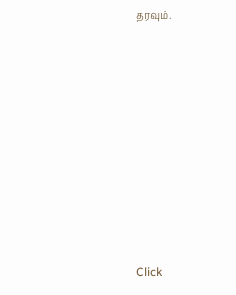தரவும்.












Click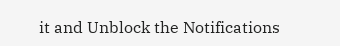it and Unblock the Notifications